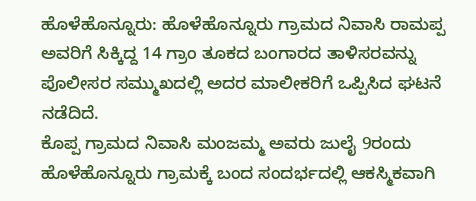ಹೊಳೆಹೊನ್ನೂರು: ಹೊಳೆಹೊನ್ನೂರು ಗ್ರಾಮದ ನಿವಾಸಿ ರಾಮಪ್ಪ ಅವರಿಗೆ ಸಿಕ್ಕಿದ್ದ 14 ಗ್ರಾಂ ತೂಕದ ಬಂಗಾರದ ತಾಳಿಸರವನ್ನು ಪೊಲೀಸರ ಸಮ್ಮುಖದಲ್ಲಿ ಅದರ ಮಾಲೀಕರಿಗೆ ಒಪ್ಪಿಸಿದ ಘಟನೆ ನಡೆದಿದೆ.
ಕೊಪ್ಪ ಗ್ರಾಮದ ನಿವಾಸಿ ಮಂಜಮ್ಮ ಅವರು ಜುಲೈ 9ರಂದು ಹೊಳೆಹೊನ್ನೂರು ಗ್ರಾಮಕ್ಕೆ ಬಂದ ಸಂದರ್ಭದಲ್ಲಿ ಆಕಸ್ಮಿಕವಾಗಿ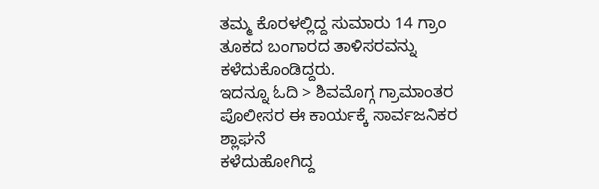ತಮ್ಮ ಕೊರಳಲ್ಲಿದ್ದ ಸುಮಾರು 14 ಗ್ರಾಂ ತೂಕದ ಬಂಗಾರದ ತಾಳಿಸರವನ್ನು ಕಳೆದುಕೊಂಡಿದ್ದರು.
ಇದನ್ನೂ ಓದಿ > ಶಿವಮೊಗ್ಗ ಗ್ರಾಮಾಂತರ ಪೊಲೀಸರ ಈ ಕಾರ್ಯಕ್ಕೆ ಸಾರ್ವಜನಿಕರ ಶ್ಲಾಘನೆ
ಕಳೆದುಹೋಗಿದ್ದ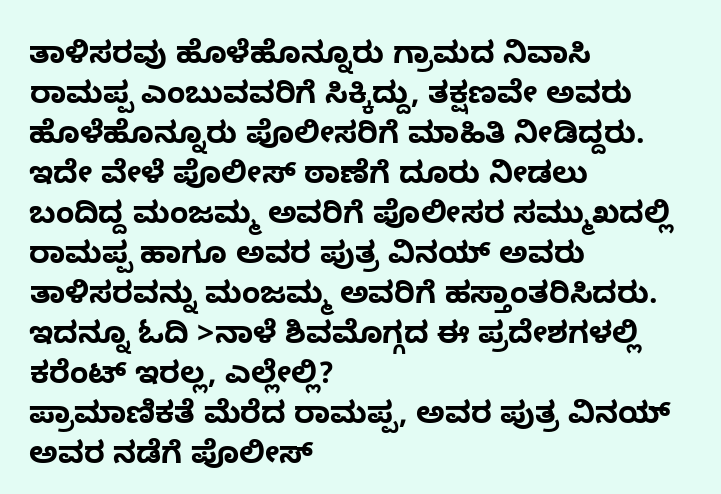ತಾಳಿಸರವು ಹೊಳೆಹೊನ್ನೂರು ಗ್ರಾಮದ ನಿವಾಸಿ ರಾಮಪ್ಪ ಎಂಬುವವರಿಗೆ ಸಿಕ್ಕಿದ್ದು, ತಕ್ಷಣವೇ ಅವರು ಹೊಳೆಹೊನ್ನೂರು ಪೊಲೀಸರಿಗೆ ಮಾಹಿತಿ ನೀಡಿದ್ದರು. ಇದೇ ವೇಳೆ ಪೊಲೀಸ್ ಠಾಣೆಗೆ ದೂರು ನೀಡಲು ಬಂದಿದ್ದ ಮಂಜಮ್ಮ ಅವರಿಗೆ ಪೊಲೀಸರ ಸಮ್ಮುಖದಲ್ಲಿ ರಾಮಪ್ಪ ಹಾಗೂ ಅವರ ಪುತ್ರ ವಿನಯ್ ಅವರು ತಾಳಿಸರವನ್ನು ಮಂಜಮ್ಮ ಅವರಿಗೆ ಹಸ್ತಾಂತರಿಸಿದರು.
ಇದನ್ನೂ ಓದಿ >ನಾಳೆ ಶಿವಮೊಗ್ಗದ ಈ ಪ್ರದೇಶಗಳಲ್ಲಿ ಕರೆಂಟ್ ಇರಲ್ಲ, ಎಲ್ಲೇಲ್ಲಿ?
ಪ್ರಾಮಾಣಿಕತೆ ಮೆರೆದ ರಾಮಪ್ಪ, ಅವರ ಪುತ್ರ ವಿನಯ್ ಅವರ ನಡೆಗೆ ಪೊಲೀಸ್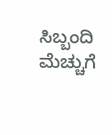ಸಿಬ್ಬಂದಿ ಮೆಚ್ಚುಗೆ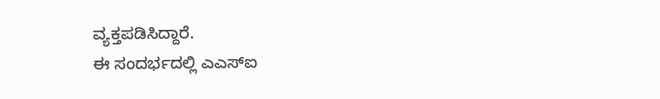ವ್ಯಕ್ತಪಡಿಸಿದ್ದಾರೆ.
ಈ ಸಂದರ್ಭದಲ್ಲಿ ಎಎಸ್ಐ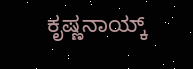ಕೃಷ್ಣನಾಯ್ಕ್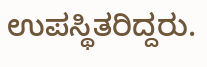ಉಪಸ್ಥಿತರಿದ್ದರು.